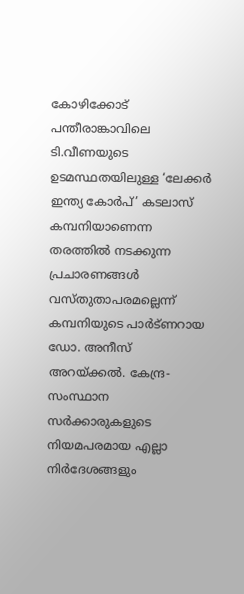കോഴിക്കോട് പന്തീരാങ്കാവിലെ ടി.വീണയുടെ ഉടമസ്ഥതയിലുള്ള ‘ലേക്കർ ഇന്ത്യ കോർപ്’ കടലാസ് കമ്പനിയാണെന്ന തരത്തിൽ നടക്കുന്ന പ്രചാരണങ്ങൾ വസ്തുതാപരമല്ലെന്ന് കമ്പനിയുടെ പാർട്ണറായ ഡോ. അനീസ് അറയ്ക്കൽ. കേന്ദ്ര-സംസ്ഥാന സർക്കാരുകളുടെ നിയമപരമായ എല്ലാ നിർദേശങ്ങളും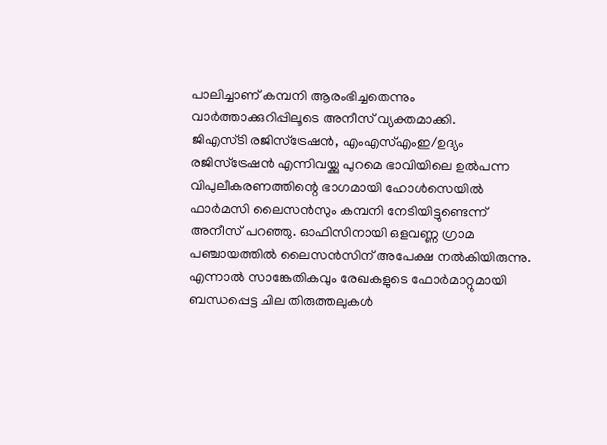പാലിച്ചാണ് കമ്പനി ആരംഭിച്ചതെന്നും വാർത്താക്കുറിപ്പിലൂടെ അനീസ് വ്യക്തമാക്കി.
ജിഎസ്ടി രജിസ്ട്രേഷൻ, എംഎസ്എംഇ/ഉദ്യം രജിസ്ട്രേഷൻ എന്നിവയ്ക്കു പുറമെ ഭാവിയിലെ ഉൽപന്ന വിപുലീകരണത്തിന്റെ ഭാഗമായി ഹോൾസെയിൽ ഫാർമസി ലൈസൻസും കമ്പനി നേടിയിട്ടുണ്ടെന്ന് അനീസ് പറഞ്ഞു. ഓഫിസിനായി ഒളവണ്ണ ഗ്രാമ പഞ്ചായത്തിൽ ലൈസൻസിന് അപേക്ഷ നൽകിയിരുന്നു. എന്നാൽ സാങ്കേതികവും രേഖകളുടെ ഫോർമാറ്റുമായി ബന്ധപ്പെട്ട ചില തിരുത്തലുകൾ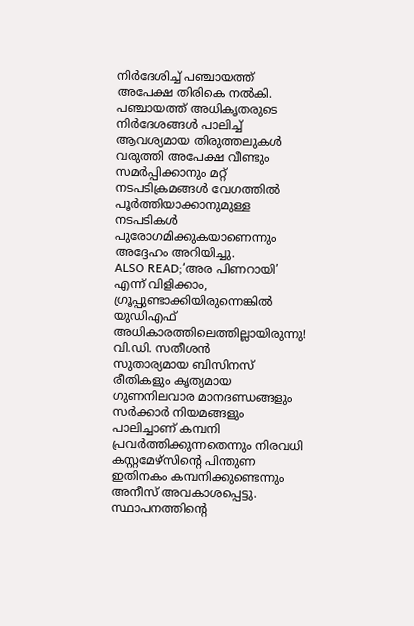നിർദേശിച്ച് പഞ്ചായത്ത് അപേക്ഷ തിരികെ നൽകി. പഞ്ചായത്ത് അധികൃതരുടെ നിർദേശങ്ങൾ പാലിച്ച് ആവശ്യമായ തിരുത്തലുകൾ വരുത്തി അപേക്ഷ വീണ്ടും സമർപ്പിക്കാനും മറ്റ് നടപടിക്രമങ്ങൾ വേഗത്തിൽ പൂർത്തിയാക്കാനുമുള്ള നടപടികൾ പുരോഗമിക്കുകയാണെന്നും അദ്ദേഹം അറിയിച്ചു.
ALSO READ;‘അര പിണറായി’ എന്ന് വിളിക്കാം, ഗ്രൂപ്പുണ്ടാക്കിയിരുന്നെങ്കിൽ യുഡിഎഫ് അധികാരത്തിലെത്തില്ലായിരുന്നു! വി.ഡി. സതീശൻ
സുതാര്യമായ ബിസിനസ് രീതികളും കൃത്യമായ ഗുണനിലവാര മാനദണ്ഡങ്ങളും സർക്കാർ നിയമങ്ങളും പാലിച്ചാണ് കമ്പനി പ്രവർത്തിക്കുന്നതെന്നും നിരവധി കസ്റ്റമേഴ്സിന്റെ പിന്തുണ ഇതിനകം കമ്പനിക്കുണ്ടെന്നും അനീസ് അവകാശപ്പെട്ടു. സ്ഥാപനത്തിന്റെ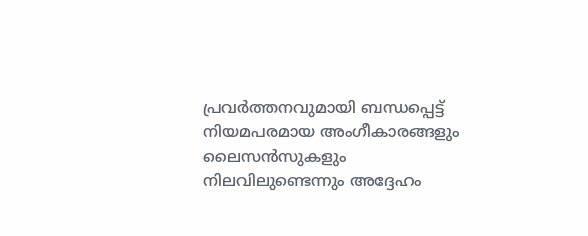പ്രവർത്തനവുമായി ബന്ധപ്പെട്ട് നിയമപരമായ അംഗീകാരങ്ങളും ലൈസൻസുകളും നിലവിലുണ്ടെന്നും അദ്ദേഹം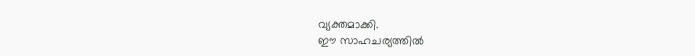വ്യക്തമാക്കി.
ഈ സാഹചര്യത്തിൽ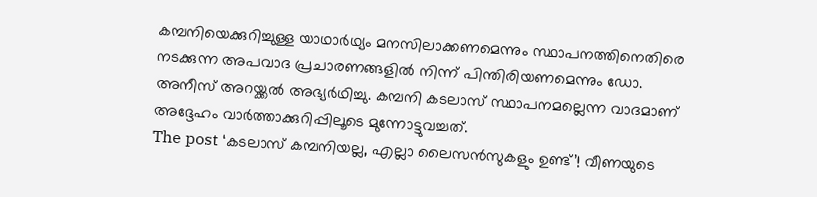കമ്പനിയെക്കുറിച്ചുള്ള യാഥാർഥ്യം മനസിലാക്കണമെന്നും സ്ഥാപനത്തിനെതിരെ നടക്കുന്ന അപവാദ പ്രചാരണങ്ങളിൽ നിന്ന് പിന്തിരിയണമെന്നും ഡോ. അനീസ് അറയ്ക്കൽ അഭ്യർഥിച്ചു. കമ്പനി കടലാസ് സ്ഥാപനമല്ലെന്ന വാദമാണ് അദ്ദേഹം വാർത്താക്കുറിപ്പിലൂടെ മുന്നോട്ടുവച്ചത്.
The post ‘കടലാസ് കമ്പനിയല്ല, എല്ലാ ലൈസൻസുകളും ഉണ്ട്’! വീണയുടെ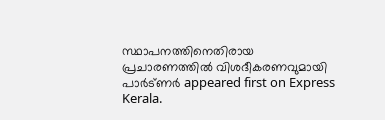സ്ഥാപനത്തിനെതിരായ പ്രചാരണത്തിൽ വിശദീകരണവുമായി പാർട്ണർ appeared first on Express Kerala.